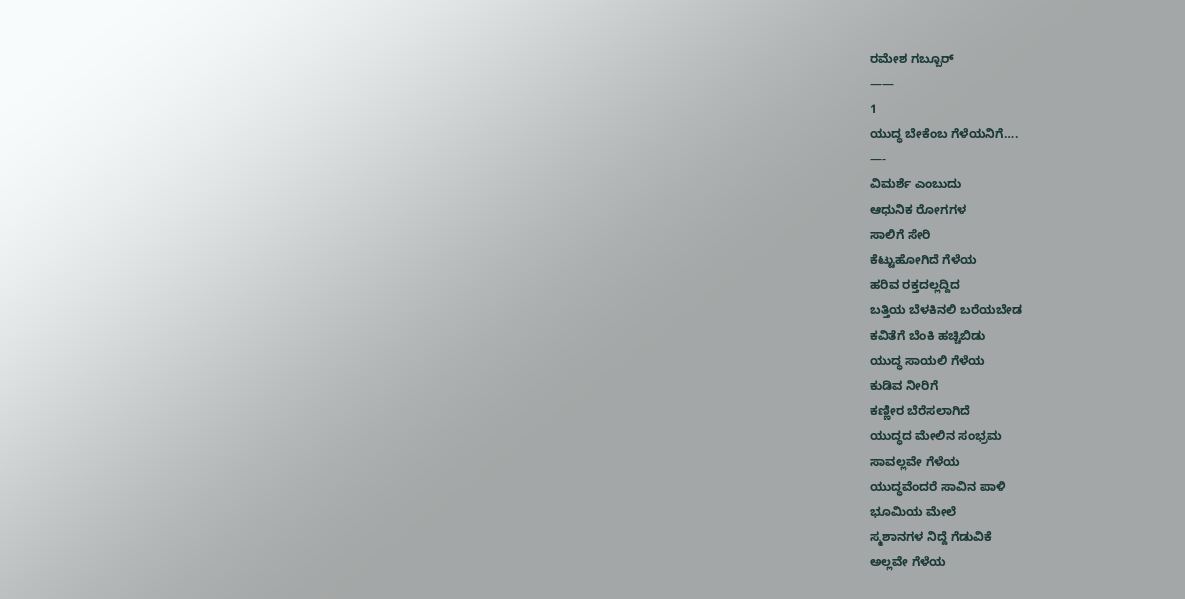ರಮೇಶ ಗಬ್ಬೂರ್
——
1
ಯುದ್ಧ ಬೇಕೆಂಬ ಗೆಳೆಯನಿಗೆ….
—-
ವಿಮರ್ಶೆ ಎಂಬುದು
ಆಧುನಿಕ ರೋಗಗಳ
ಸಾಲಿಗೆ ಸೇರಿ
ಕೆಟ್ಟುಹೋಗಿದೆ ಗೆಳೆಯ
ಹರಿವ ರಕ್ತದಲ್ಲದ್ದಿದ
ಬತ್ತಿಯ ಬೆಳಕಿನಲಿ ಬರೆಯಬೇಡ
ಕವಿತೆಗೆ ಬೆಂಕಿ ಹಚ್ಚಿಬಿಡು
ಯುದ್ಧ ಸಾಯಲಿ ಗೆಳೆಯ
ಕುಡಿವ ನೀರಿಗೆ
ಕಣ್ಣೀರ ಬೆರೆಸಲಾಗಿದೆ
ಯುದ್ಧದ ಮೇಲಿನ ಸಂಭ್ರಮ
ಸಾವಲ್ಲವೇ ಗೆಳೆಯ
ಯುದ್ಧವೆಂದರೆ ಸಾವಿನ ಪಾಳಿ
ಭೂಮಿಯ ಮೇಲೆ
ಸ್ಮಶಾನಗಳ ನಿದ್ದೆ ಗೆಡುವಿಕೆ
ಅಲ್ಲವೇ ಗೆಳೆಯ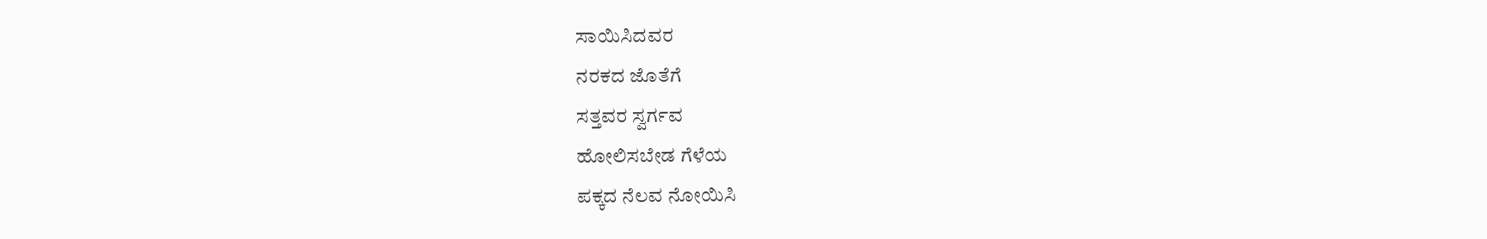ಸಾಯಿಸಿದವರ
ನರಕದ ಜೊತೆಗೆ
ಸತ್ತವರ ಸ್ವರ್ಗವ
ಹೋಲಿಸಬೇಡ ಗೆಳೆಯ
ಪಕ್ಕದ ನೆಲವ ನೋಯಿಸಿ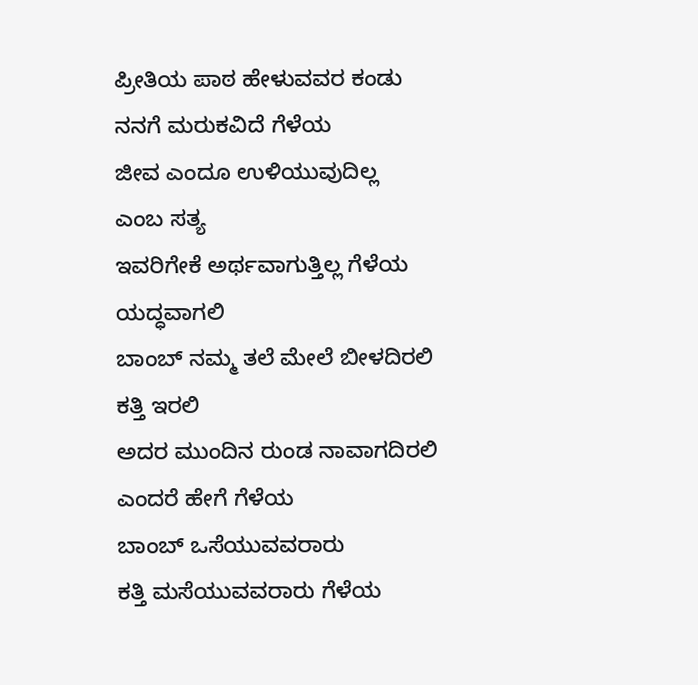ಪ್ರೀತಿಯ ಪಾಠ ಹೇಳುವವರ ಕಂಡು
ನನಗೆ ಮರುಕವಿದೆ ಗೆಳೆಯ
ಜೀವ ಎಂದೂ ಉಳಿಯುವುದಿಲ್ಲ
ಎಂಬ ಸತ್ಯ
ಇವರಿಗೇಕೆ ಅರ್ಥವಾಗುತ್ತಿಲ್ಲ ಗೆಳೆಯ
ಯದ್ಧವಾಗಲಿ
ಬಾಂಬ್ ನಮ್ಮ ತಲೆ ಮೇಲೆ ಬೀಳದಿರಲಿ
ಕತ್ತಿ ಇರಲಿ
ಅದರ ಮುಂದಿನ ರುಂಡ ನಾವಾಗದಿರಲಿ
ಎಂದರೆ ಹೇಗೆ ಗೆಳೆಯ
ಬಾಂಬ್ ಒಸೆಯುವವರಾರು
ಕತ್ತಿ ಮಸೆಯುವವರಾರು ಗೆಳೆಯ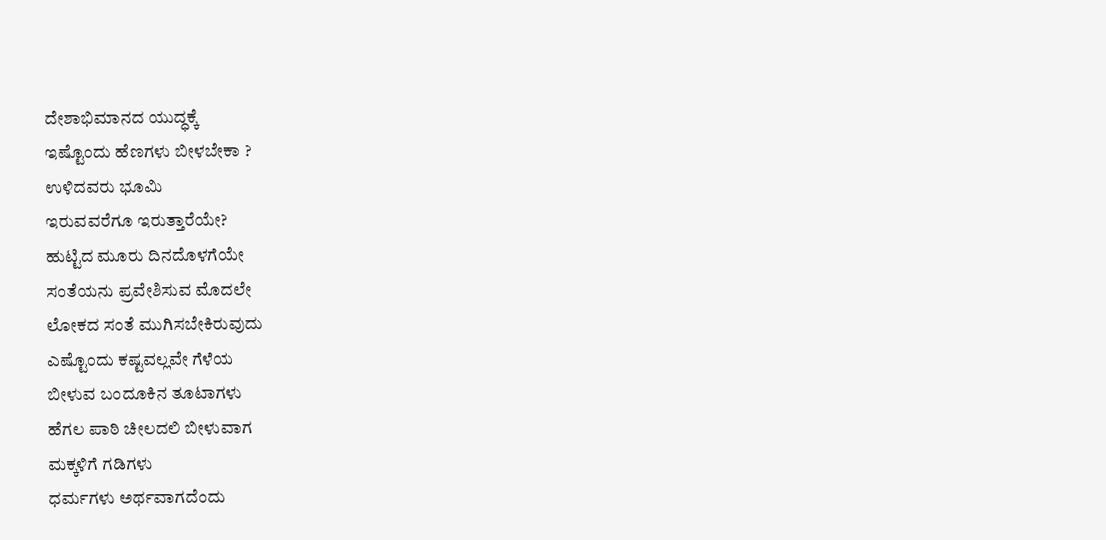ದೇಶಾಭಿಮಾನದ ಯುದ್ಧಕ್ಕೆ
ಇಷ್ಟೊಂದು ಹೆಣಗಳು ಬೀಳಬೇಕಾ ?
ಉಳಿದವರು ಭೂಮಿ
ಇರುವವರೆಗೂ ಇರುತ್ತಾರೆಯೇ?
ಹುಟ್ಟಿದ ಮೂರು ದಿನದೊಳಗೆಯೇ
ಸಂತೆಯನು ಪ್ರವೇಶಿಸುವ ಮೊದಲೇ
ಲೋಕದ ಸಂತೆ ಮುಗಿಸಬೇಕಿರುವುದು
ಎಷ್ಟೊಂದು ಕಷ್ಟವಲ್ಲವೇ ಗೆಳೆಯ
ಬೀಳುವ ಬಂದೂಕಿನ ತೂಟಾಗಳು
ಹೆಗಲ ಪಾಠಿ ಚೀಲದಲಿ ಬೀಳುವಾಗ
ಮಕ್ಕಳಿಗೆ ಗಡಿಗಳು
ಧರ್ಮಗಳು ಅರ್ಥವಾಗದೆಂದು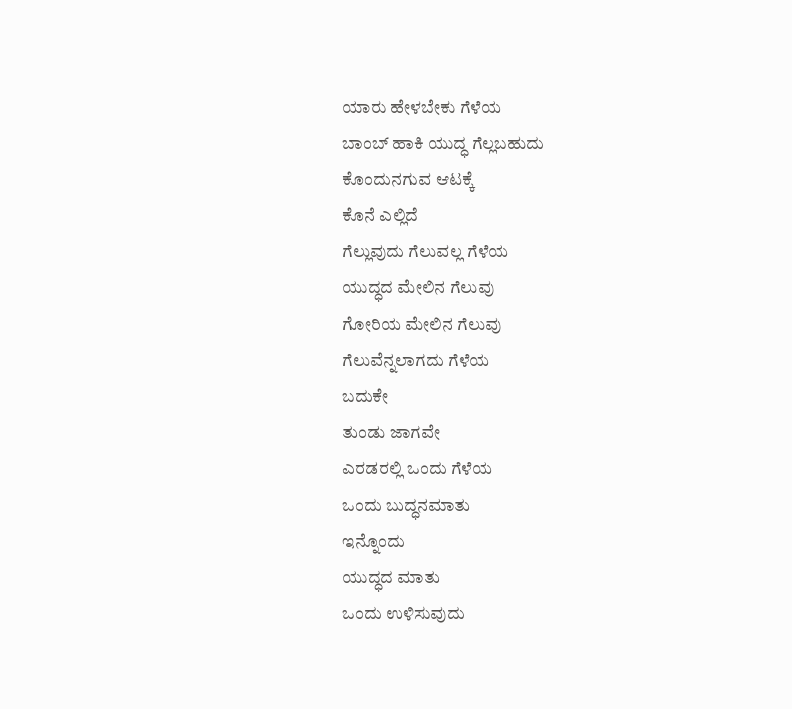ಯಾರು ಹೇಳಬೇಕು ಗೆಳೆಯ
ಬಾಂಬ್ ಹಾಕಿ ಯುದ್ಧ ಗೆಲ್ಲಬಹುದು
ಕೊಂದುನಗುವ ಆಟಕ್ಕೆ
ಕೊನೆ ಎಲ್ಲಿದೆ
ಗೆಲ್ಲುವುದು ಗೆಲುವಲ್ಲ ಗೆಳೆಯ
ಯುದ್ಧದ ಮೇಲಿನ ಗೆಲುವು
ಗೋರಿಯ ಮೇಲಿನ ಗೆಲುವು
ಗೆಲುವೆನ್ನಲಾಗದು ಗೆಳೆಯ
ಬದುಕೇ
ತುಂಡು ಜಾಗವೇ
ಎರಡರಲ್ಲಿ ಒಂದು ಗೆಳೆಯ
ಒಂದು ಬುದ್ಧನಮಾತು
ಇನ್ನೊಂದು
ಯುದ್ಧದ ಮಾತು
ಒಂದು ಉಳಿಸುವುದು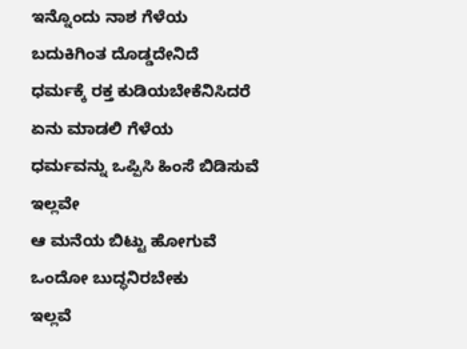ಇನ್ನೊಂದು ನಾಶ ಗೆಳೆಯ
ಬದುಕಿಗಿಂತ ದೊಡ್ಡದೇನಿದೆ
ಧರ್ಮಕ್ಕೆ ರಕ್ತ ಕುಡಿಯಬೇಕೆನಿಸಿದರೆ
ಏನು ಮಾಡಲಿ ಗೆಳೆಯ
ಧರ್ಮವನ್ನು ಒಪ್ಪಿಸಿ ಹಿಂಸೆ ಬಿಡಿಸುವೆ
ಇಲ್ಲವೇ
ಆ ಮನೆಯ ಬಿಟ್ಟು ಹೋಗುವೆ
ಒಂದೋ ಬುದ್ಧನಿರಬೇಕು
ಇಲ್ಲವೆ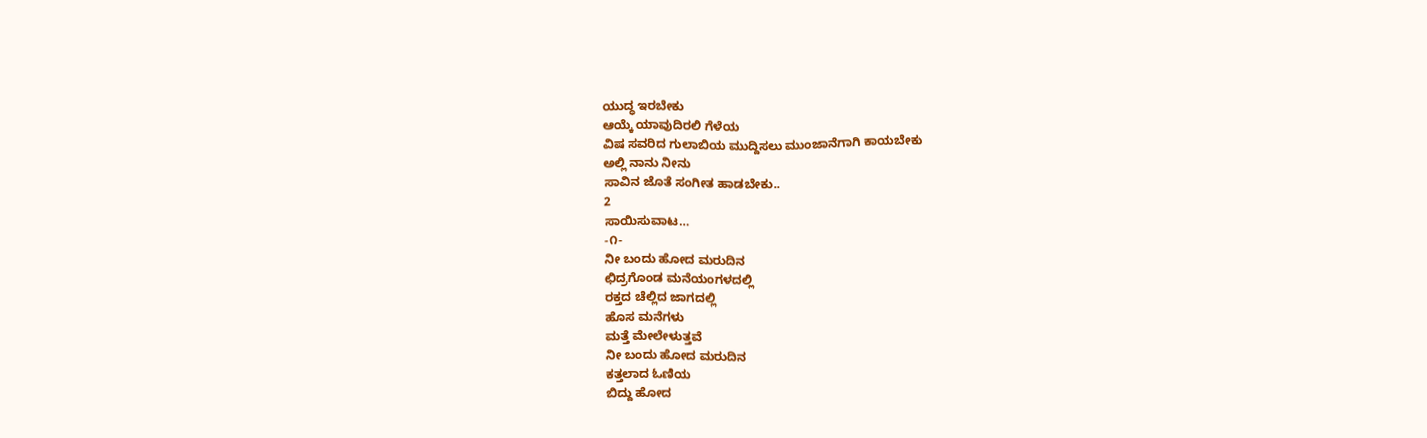ಯುದ್ಧ ಇರಬೇಕು
ಆಯ್ಕೆ ಯಾವುದಿರಲಿ ಗೆಳೆಯ
ವಿಷ ಸವರಿದ ಗುಲಾಬಿಯ ಮುದ್ದಿಸಲು ಮುಂಜಾನೆಗಾಗಿ ಕಾಯಬೇಕು
ಅಲ್ಲಿ ನಾನು ನೀನು
ಸಾವಿನ ಜೊತೆ ಸಂಗೀತ ಹಾಡಬೇಕು..
2
ಸಾಯಿಸುವಾಟ…
-೧-
ನೀ ಬಂದು ಹೋದ ಮರುದಿನ
ಛಿದ್ರಗೊಂಡ ಮನೆಯಂಗಳದಲ್ಲಿ
ರಕ್ತದ ಚೆಲ್ಲಿದ ಜಾಗದಲ್ಲಿ
ಹೊಸ ಮನೆಗಳು
ಮತ್ತೆ ಮೇಲೇಳುತ್ತವೆ
ನೀ ಬಂದು ಹೋದ ಮರುದಿನ
ಕತ್ತಲಾದ ಓಣಿಯ
ಬಿದ್ದು ಹೋದ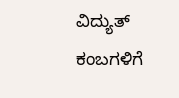ವಿದ್ಯುತ್ ಕಂಬಗಳಿಗೆ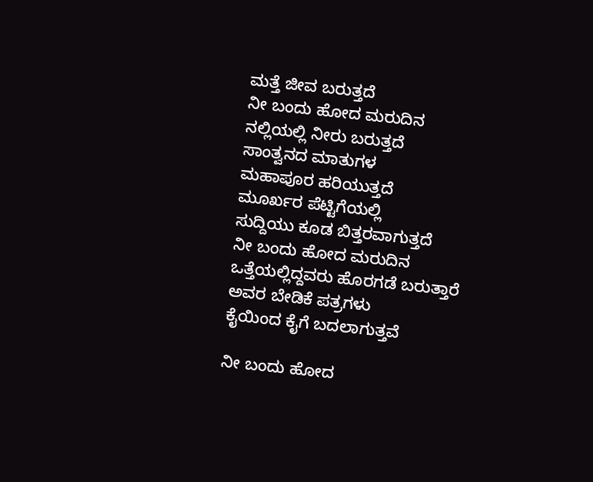ಮತ್ತೆ ಜೀವ ಬರುತ್ತದೆ
ನೀ ಬಂದು ಹೋದ ಮರುದಿನ
ನಲ್ಲಿಯಲ್ಲಿ ನೀರು ಬರುತ್ತದೆ
ಸಾಂತ್ವನದ ಮಾತುಗಳ
ಮಹಾಪೂರ ಹರಿಯುತ್ತದೆ
ಮೂರ್ಖರ ಪೆಟ್ಟಿಗೆಯಲ್ಲಿ
ಸುದ್ದಿಯು ಕೂಡ ಬಿತ್ತರವಾಗುತ್ತದೆ
ನೀ ಬಂದು ಹೋದ ಮರುದಿನ
ಒತ್ತೆಯಲ್ಲಿದ್ದವರು ಹೊರಗಡೆ ಬರುತ್ತಾರೆ
ಅವರ ಬೇಡಿಕೆ ಪತ್ರಗಳು
ಕೈಯಿಂದ ಕೈಗೆ ಬದಲಾಗುತ್ತವೆ

ನೀ ಬಂದು ಹೋದ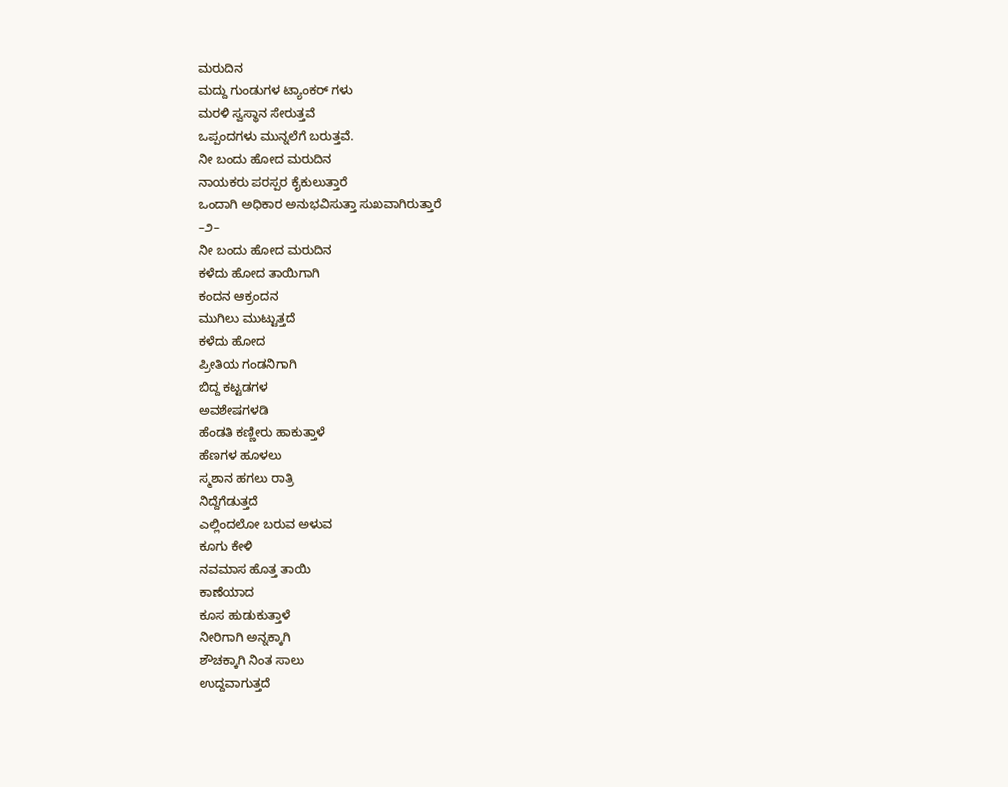ಮರುದಿನ
ಮದ್ದು ಗುಂಡುಗಳ ಟ್ಯಾಂಕರ್ ಗಳು
ಮರಳಿ ಸ್ವಸ್ಥಾನ ಸೇರುತ್ತವೆ
ಒಪ್ಪಂದಗಳು ಮುನ್ನಲೆಗೆ ಬರುತ್ತವೆ.
ನೀ ಬಂದು ಹೋದ ಮರುದಿನ
ನಾಯಕರು ಪರಸ್ಪರ ಕೈಕುಲುತ್ತಾರೆ
ಒಂದಾಗಿ ಅಧಿಕಾರ ಅನುಭವಿಸುತ್ತಾ ಸುಖವಾಗಿರುತ್ತಾರೆ
–೨–
ನೀ ಬಂದು ಹೋದ ಮರುದಿನ
ಕಳೆದು ಹೋದ ತಾಯಿಗಾಗಿ
ಕಂದನ ಆಕ್ರಂದನ
ಮುಗಿಲು ಮುಟ್ಟುತ್ತದೆ
ಕಳೆದು ಹೋದ
ಪ್ರೀತಿಯ ಗಂಡನಿಗಾಗಿ
ಬಿದ್ದ ಕಟ್ಟಡಗಳ
ಅವಶೇಷಗಳಡಿ
ಹೆಂಡತಿ ಕಣ್ಣೀರು ಹಾಕುತ್ತಾಳೆ
ಹೆಣಗಳ ಹೂಳಲು
ಸ್ಮಶಾನ ಹಗಲು ರಾತ್ರಿ
ನಿದ್ದೆಗೆಡುತ್ತದೆ
ಎಲ್ಲಿಂದಲೋ ಬರುವ ಅಳುವ
ಕೂಗು ಕೇಳಿ
ನವಮಾಸ ಹೊತ್ತ ತಾಯಿ
ಕಾಣೆಯಾದ
ಕೂಸ ಹುಡುಕುತ್ತಾಳೆ
ನೀರಿಗಾಗಿ ಅನ್ನಕ್ಕಾಗಿ
ಶೌಚಕ್ಕಾಗಿ ನಿಂತ ಸಾಲು
ಉದ್ದವಾಗುತ್ತದೆ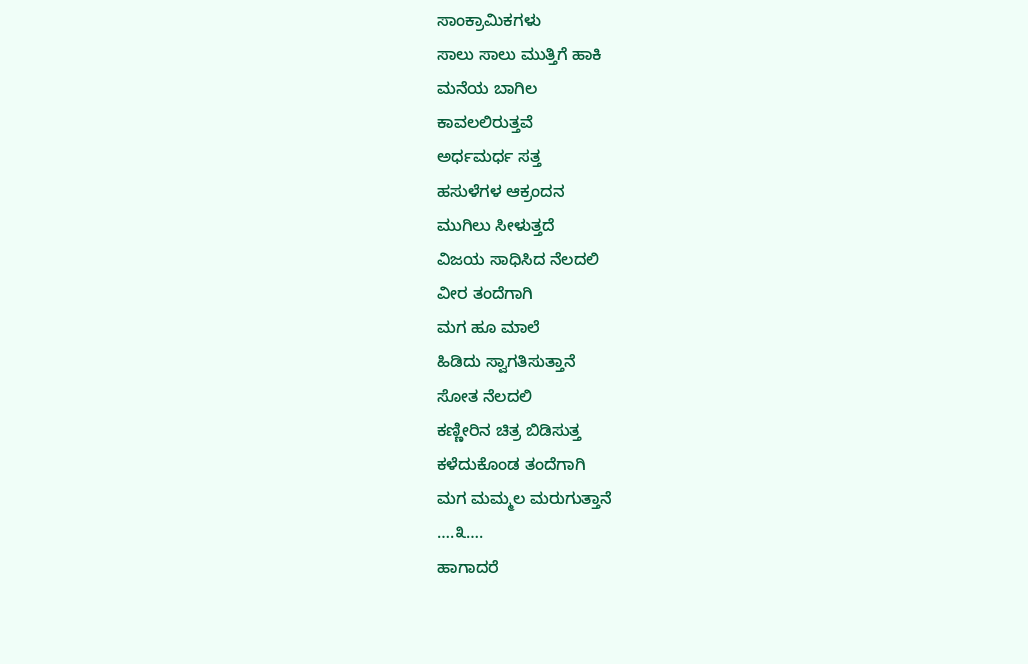ಸಾಂಕ್ರಾಮಿಕಗಳು
ಸಾಲು ಸಾಲು ಮುತ್ತಿಗೆ ಹಾಕಿ
ಮನೆಯ ಬಾಗಿಲ
ಕಾವಲಲಿರುತ್ತವೆ
ಅರ್ಧಮರ್ಧ ಸತ್ತ
ಹಸುಳೆಗಳ ಆಕ್ರಂದನ
ಮುಗಿಲು ಸೀಳುತ್ತದೆ
ವಿಜಯ ಸಾಧಿಸಿದ ನೆಲದಲಿ
ವೀರ ತಂದೆಗಾಗಿ
ಮಗ ಹೂ ಮಾಲೆ
ಹಿಡಿದು ಸ್ವಾಗತಿಸುತ್ತಾನೆ
ಸೋತ ನೆಲದಲಿ
ಕಣ್ಣೀರಿನ ಚಿತ್ರ ಬಿಡಿಸುತ್ತ
ಕಳೆದುಕೊಂಡ ತಂದೆಗಾಗಿ
ಮಗ ಮಮ್ಮಲ ಮರುಗುತ್ತಾನೆ
….೩….
ಹಾಗಾದರೆ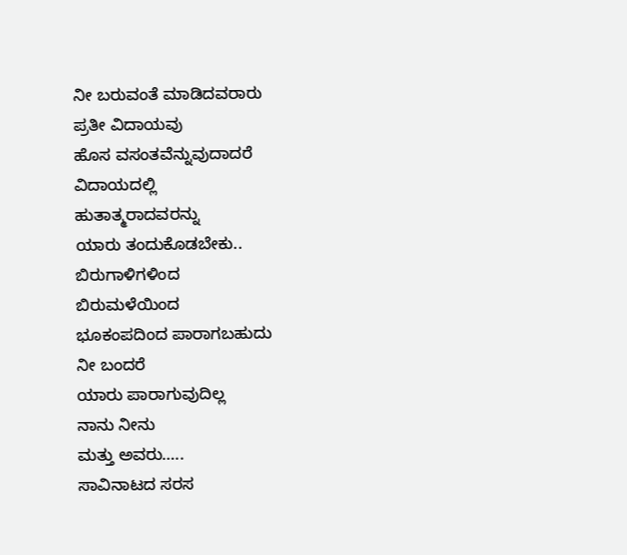ನೀ ಬರುವಂತೆ ಮಾಡಿದವರಾರು
ಪ್ರತೀ ವಿದಾಯವು
ಹೊಸ ವಸಂತವೆನ್ನುವುದಾದರೆ
ವಿದಾಯದಲ್ಲಿ
ಹುತಾತ್ಮರಾದವರನ್ನು
ಯಾರು ತಂದುಕೊಡಬೇಕು..
ಬಿರುಗಾಳಿಗಳಿಂದ
ಬಿರುಮಳೆಯಿಂದ
ಭೂಕಂಪದಿಂದ ಪಾರಾಗಬಹುದು
ನೀ ಬಂದರೆ
ಯಾರು ಪಾರಾಗುವುದಿಲ್ಲ
ನಾನು ನೀನು
ಮತ್ತು ಅವರು…..
ಸಾವಿನಾಟದ ಸರಸ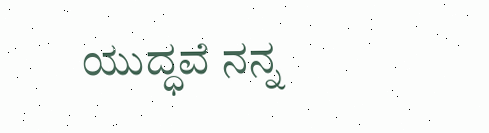ಯುದ್ಧವೆ ನನ್ನ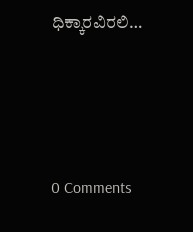ಧಿಕ್ಕಾರವಿರಲಿ…






0 Comments